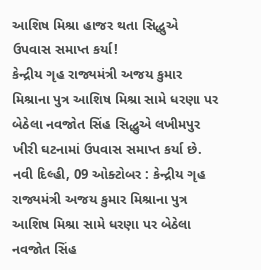આશિષ મિશ્રા હાજર થતા સિદ્ધુએ ઉપવાસ સમાપ્ત કર્યા!
કેન્દ્રીય ગૃહ રાજ્યમંત્રી અજય કુમાર મિશ્રાના પુત્ર આશિષ મિશ્રા સામે ધરણા પર બેઠેલા નવજોત સિંહ સિદ્ધુએ લખીમપુર ખીરી ઘટનામાં ઉપવાસ સમાપ્ત કર્યા છે.
નવી દિલ્હી, 09 ઓક્ટોબર : કેન્દ્રીય ગૃહ રાજ્યમંત્રી અજય કુમાર મિશ્રાના પુત્ર આશિષ મિશ્રા સામે ધરણા પર બેઠેલા નવજોત સિંહ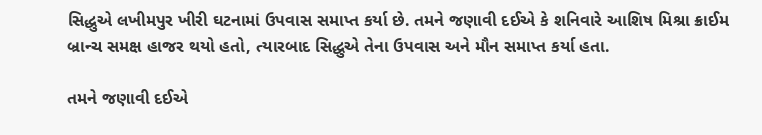સિદ્ધુએ લખીમપુર ખીરી ઘટનામાં ઉપવાસ સમાપ્ત કર્યા છે. તમને જણાવી દઈએ કે શનિવારે આશિષ મિશ્રા ક્રાઈમ બ્રાન્ચ સમક્ષ હાજર થયો હતો, ત્યારબાદ સિદ્ધુએ તેના ઉપવાસ અને મૌન સમાપ્ત કર્યા હતા.

તમને જણાવી દઈએ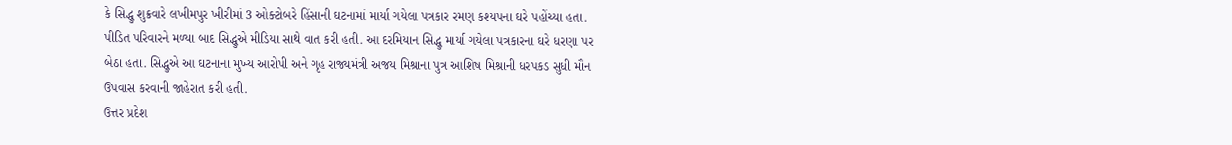કે સિદ્ધુ શુક્રવારે લખીમપુર ખીરીમાં 3 ઓક્ટોબરે હિંસાની ઘટનામાં માર્યા ગયેલા પત્રકાર રમણ કશ્યપના ઘરે પહોંચ્યા હતા. પીડિત પરિવારને મળ્યા બાદ સિદ્ધુએ મીડિયા સાથે વાત કરી હતી. આ દરમિયાન સિદ્ધુ માર્યા ગયેલા પત્રકારના ઘરે ધરણા પર બેઠા હતા. સિદ્ધુએ આ ઘટનાના મુખ્ય આરોપી અને ગૃહ રાજ્યમંત્રી અજય મિશ્રાના પુત્ર આશિષ મિશ્રાની ધરપકડ સુધી મૌન ઉપવાસ કરવાની જાહેરાત કરી હતી.
ઉત્તર પ્રદેશ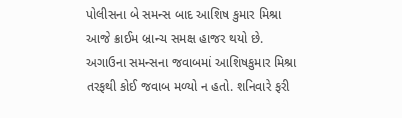પોલીસના બે સમન્સ બાદ આશિષ કુમાર મિશ્રા આજે ક્રાઈમ બ્રાન્ચ સમક્ષ હાજર થયો છે. અગાઉના સમન્સના જવાબમાં આશિષકુમાર મિશ્રા તરફથી કોઈ જવાબ મળ્યો ન હતો. શનિવારે ફરી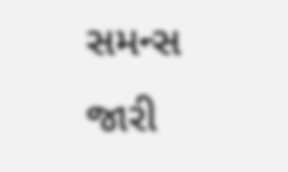સમન્સ જારી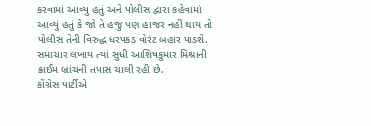કરવામાં આવ્યુ હતું અને પોલીસ દ્વારા કહેવામાં આવ્યું હતું કે જો તે હજુ પણ હાજર નહીં થાય તો પોલીસ તેની વિરુદ્ધ ધરપકડ વોરંટ બહાર પાડશે. સમાચાર લખાય ત્યાં સુધી આશિષકુમાર મિશ્રાની ક્રાઈમ બ્રાંચની તપાસ ચાલી રહી છે.
કોંગ્રેસ પાર્ટીએ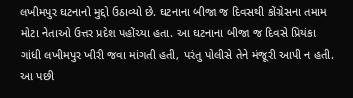લખીમપુર ઘટનાનો મુદ્દો ઉઠાવ્યો છે. ઘટનાના બીજા જ દિવસથી કોંગ્રેસના તમામ મોટા નેતાઓ ઉત્તર પ્રદેશ પહોંચ્યા હતા. આ ઘટનાના બીજા જ દિવસે પ્રિયંકા ગાંધી લખીમપુર ખીરી જવા માંગતી હતી, પરંતુ પોલીસે તેને મંજૂરી આપી ન હતી. આ પછી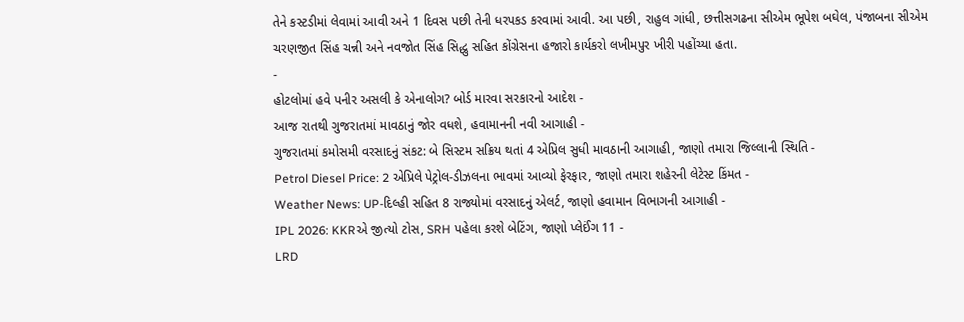તેને કસ્ટડીમાં લેવામાં આવી અને 1 દિવસ પછી તેની ધરપકડ કરવામાં આવી. આ પછી, રાહુલ ગાંધી, છત્તીસગઢના સીએમ ભૂપેશ બઘેલ, પંજાબના સીએમ ચરણજીત સિંહ ચન્ની અને નવજોત સિંહ સિદ્ધુ સહિત કોંગ્રેસના હજારો કાર્યકરો લખીમપુર ખીરી પહોંચ્યા હતા.
-
હોટલોમાં હવે પનીર અસલી કે એનાલોગ? બોર્ડ મારવા સરકારનો આદેશ -
આજ રાતથી ગુજરાતમાં માવઠાનું જોર વધશે, હવામાનની નવી આગાહી -
ગુજરાતમાં કમોસમી વરસાદનું સંકટ: બે સિસ્ટમ સક્રિય થતાં 4 એપ્રિલ સુધી માવઠાની આગાહી, જાણો તમારા જિલ્લાની સ્થિતિ -
Petrol Diesel Price: 2 એપ્રિલે પેટ્રોલ-ડીઝલના ભાવમાં આવ્યો ફેરફાર, જાણો તમારા શહેરની લેટેસ્ટ કિંમત -
Weather News: UP-દિલ્હી સહિત 8 રાજ્યોમાં વરસાદનું એલર્ટ, જાણો હવામાન વિભાગની આગાહી -
IPL 2026: KKRએ જીત્યો ટોસ, SRH પહેલા કરશે બેટિંગ, જાણો પ્લેઈંગ 11 -
LRD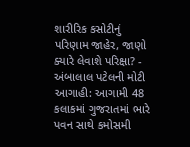શારીરિક કસોટીનું પરિણામ જાહેર, જાણો ક્યારે લેવાશે પરિક્ષા? -
અંબાલાલ પટેલની મોટી આગાહી: આગામી 48 કલાકમાં ગુજરાતમાં ભારે પવન સાથે કમોસમી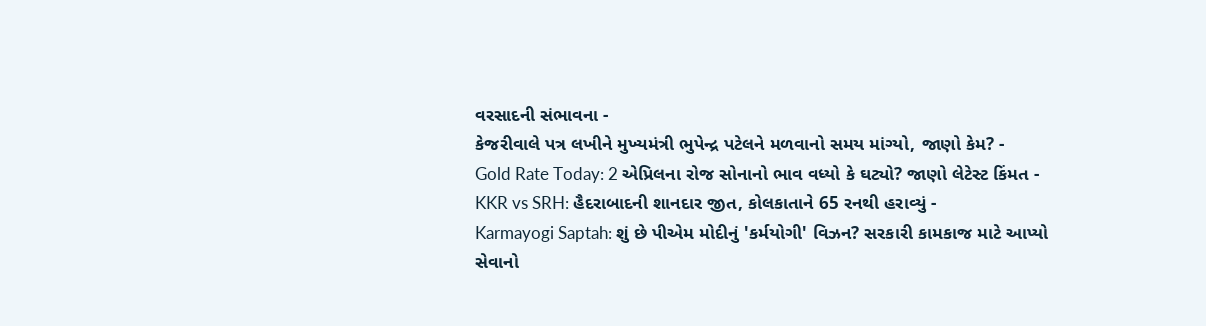વરસાદની સંભાવના -
કેજરીવાલે પત્ર લખીને મુખ્યમંત્રી ભુપેન્દ્ર પટેલને મળવાનો સમય માંગ્યો, જાણો કેમ? -
Gold Rate Today: 2 એપ્રિલના રોજ સોનાનો ભાવ વધ્યો કે ઘટ્યો? જાણો લેટેસ્ટ કિંમત -
KKR vs SRH: હૈદરાબાદની શાનદાર જીત, કોલકાતાને 65 રનથી હરાવ્યું -
Karmayogi Saptah: શું છે પીએમ મોદીનું 'કર્મયોગી' વિઝન? સરકારી કામકાજ માટે આપ્યો સેવાનો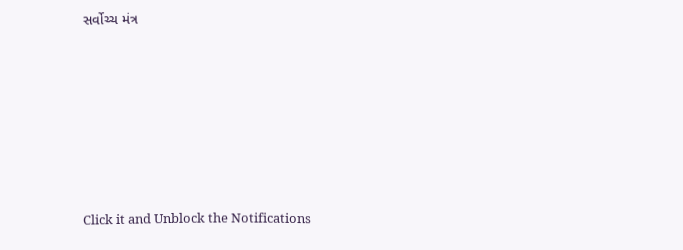સર્વોચ્ચ મંત્ર










Click it and Unblock the Notifications